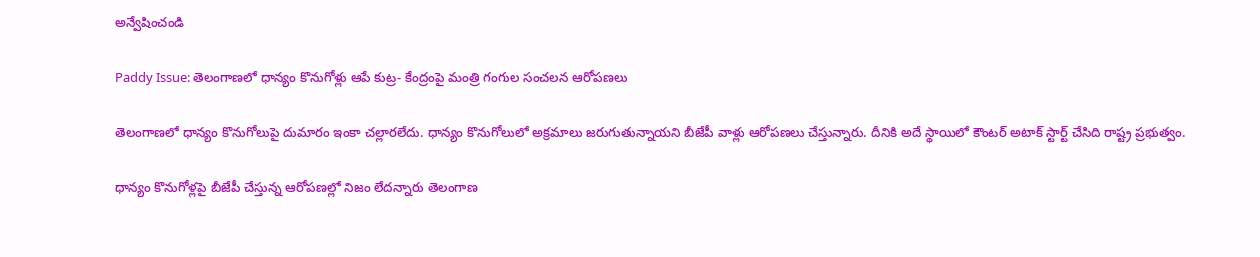అన్వేషించండి

Paddy Issue: తెలంగాణలో ధాన్యం కొనుగోళ్లు ఆపే కుట్ర- కేంద్రంపై మంత్రి గంగుల సంచలన ఆరోపణలు

తెలంగాణలో ధాన్యం కొనుగోలుపై దుమారం ఇంకా చల్లారలేదు. ధాన్యం కొనుగోలులో అక్రమాలు జరుగుతున్నాయని బీజేపీ వాళ్లు ఆరోపణలు చేస్తున్నారు. దీనికి అదే స్థాయిలో కౌంటర్ అటాక్ స్టార్ట్ చేసిది రాష్ట్ర ప్రభుత్వం.

ధాన్యం కొనుగోళ్లపై బీజేపీ చేస్తున్న ఆరోపణల్లో నిజం లేదన్నారు తెలంగాణ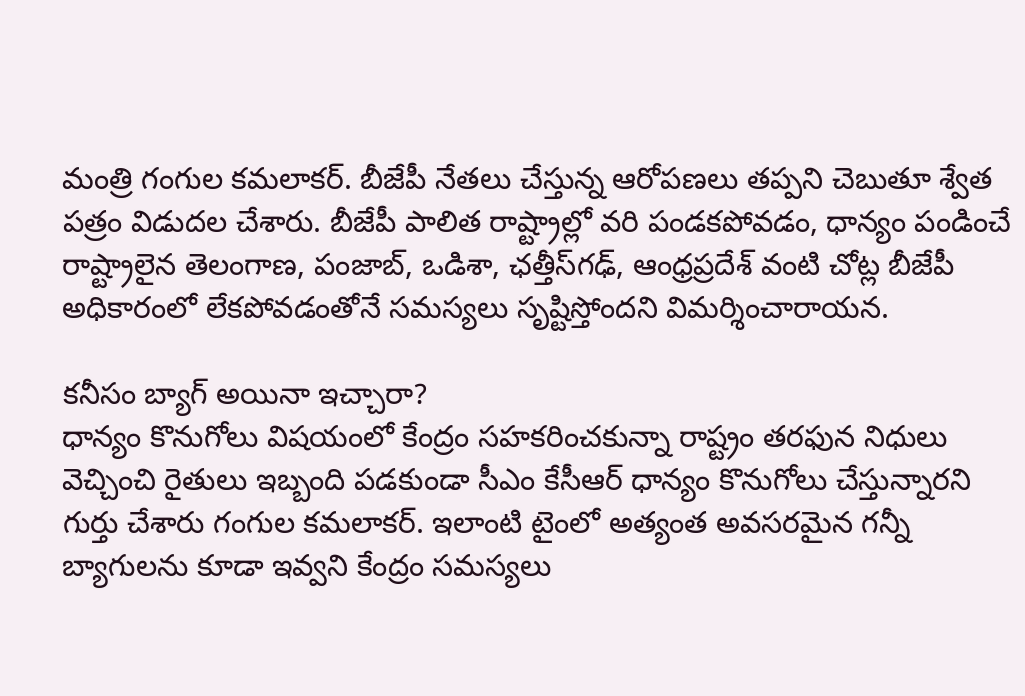మంత్రి గంగుల కమలాకర్. బీజేపీ నేతలు చేస్తున్న ఆరోపణలు తప్పని చెబుతూ శ్వేత పత్రం విడుదల చేశారు. బీజేపీ పాలిత రాష్ట్రాల్లో వరి పండకపోవడం, ధాన్యం పండించే రాష్ట్రాలైన తెలంగాణ, పంజాబ్, ఒడిశా, ఛత్తీస్‌గఢ్‌, ఆంధ్రప్రదేశ్‌ వంటి చోట్ల బీజేపీ అధికారంలో లేకపోవడంతోనే సమస్యలు సృష్టిస్తోందని విమర్శించారాయన.

కనీసం బ్యాగ్‌ అయినా ఇచ్చారా?
ధాన్యం కొనుగోలు విషయంలో కేంద్రం సహకరించకున్నా రాష్ట్రం తరఫున నిధులు వెచ్చించి రైతులు ఇబ్బంది పడకుండా సీఎం కేసీఆర్ ధాన్యం కొనుగోలు చేస్తున్నారని గుర్తు చేశారు గంగుల కమలాకర్‌. ఇలాంటి టైంలో అత్యంత అవసరమైన గన్నీ బ్యాగులను కూడా ఇవ్వని కేంద్రం సమస్యలు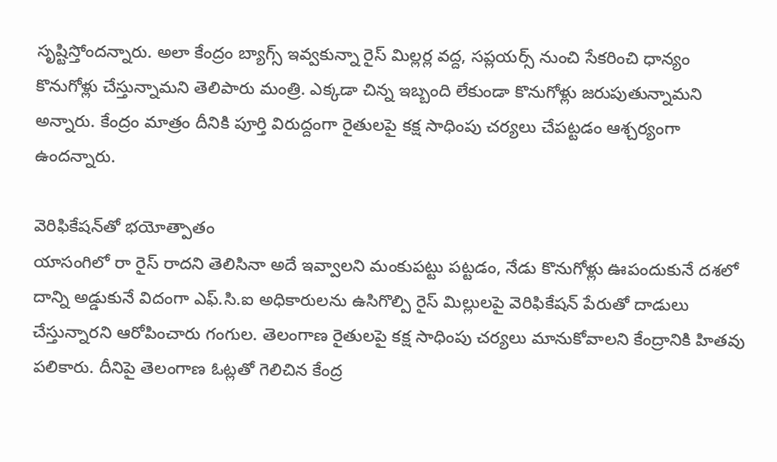సృష్టిస్తోందన్నారు. అలా కేంద్రం బ్యాగ్స్ ఇవ్వకున్నా రైస్ మిల్లర్ల వద్ద, సప్లయర్స్ నుంచి సేకరించి ధాన్యం కొనుగోళ్లు చేస్తున్నామని తెలిపారు మంత్రి. ఎక్కడా చిన్న ఇబ్బంది లేకుండా కొనుగోళ్లు జరుపుతున్నామని అన్నారు. కేంద్రం మాత్రం దీనికి పూర్తి విరుద్దంగా రైతులపై కక్ష సాధింపు చర్యలు చేపట్టడం ఆశ్చర్యంగా ఉందన్నారు.

వెరిఫికేషన్‌తో భయోత్పాతం
యాసంగిలో రా రైస్ రాదని తెలిసినా అదే ఇవ్వాలని మంకుపట్టు పట్టడం, నేడు కొనుగోళ్లు ఊపందుకునే దశలో దాన్ని అడ్డుకునే విదంగా ఎఫ్.సి.ఐ అధికారులను ఉసిగొల్పి రైస్ మిల్లులపై వెరిఫికేషన్ పేరుతో దాడులు చేస్తున్నారని ఆరోపించారు గంగుల. తెలంగాణ రైతులపై కక్ష సాధింపు చర్యలు మానుకోవాలని కేంద్రానికి హితవు పలికారు. దీనిపై తెలంగాణ ఓట్లతో గెలిచిన కేంద్ర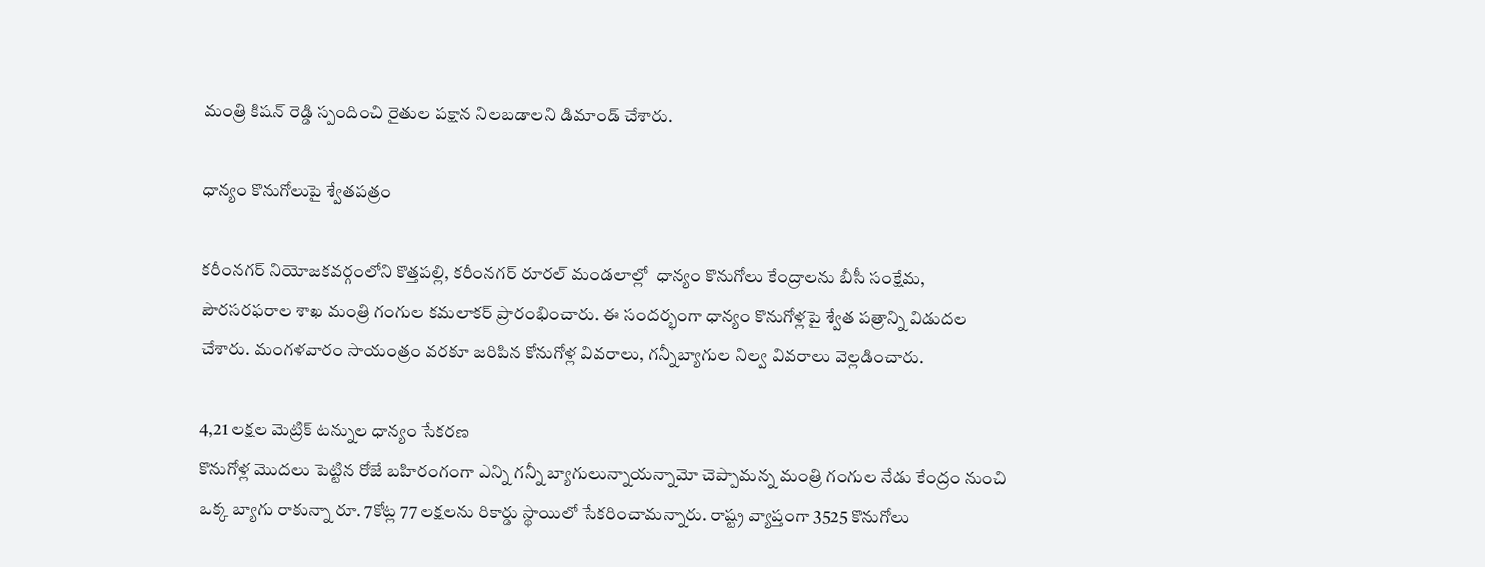మంత్రి కిషన్ రెడ్డి స్పందించి రైతుల పక్షాన నిలబడాలని డిమాండ్ చేశారు.

ధాన్యం కొనుగోలుపై శ్వేతపత్రం

కరీంనగర్ నియోజకవర్గంలోని కొత్తపల్లి, కరీంనగర్ రూరల్ మండలాల్లో  ధాన్యం కొనుగోలు కేంద్రాలను బీసీ సంక్షేమ, పౌరసరఫరాల శాఖ మంత్రి గంగుల కమలాకర్ ప్రారంభించారు. ఈ సందర్భంగా ధాన్యం కొనుగోళ్లపై శ్వేత పత్రాన్ని విడుదల చేశారు. మంగళవారం సాయంత్రం వరకూ జరిపిన కోనుగోళ్ల వివరాలు, గన్నీబ్యాగుల నిల్వ వివరాలు వెల్లడించారు.

4,21 లక్షల మెట్రిక్ టన్నుల ధాన్యం సేకరణ
కొనుగోళ్ల మొదలు పెట్టిన రోజే బహిరంగంగా ఎన్ని గన్నీ బ్యాగులున్నాయన్నామో చెప్పామన్న మంత్రి గంగుల నేడు కేంద్రం నుంచి ఒక్క బ్యాగు రాకున్నా రూ. 7కోట్ల 77 లక్షలను రికార్డు స్థాయిలో సేకరించామన్నారు. రాష్ట్ర వ్యాప్తంగా 3525 కొనుగోలు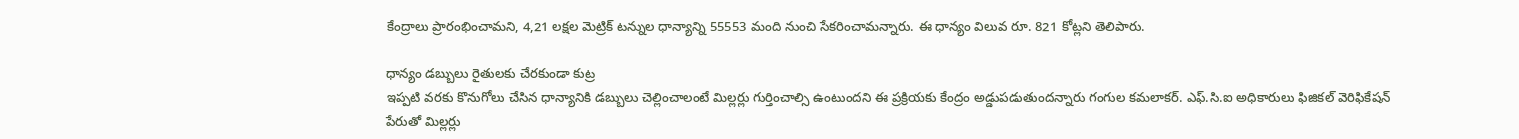కేంద్రాలు ప్రారంభించామని, 4,21 లక్షల మెట్రిక్ టన్నుల ధాన్యాన్ని 55553 మంది నుంచి సేకరించామన్నారు. ఈ ధాన్యం విలువ రూ. 821 కోట్లని తెలిపారు.

ధాన్యం డబ్బులు రైతులకు చేరకుండా కుట్ర
ఇప్పటి వరకు కొనుగోలు చేసిన ధాన్యానికి డబ్బులు చెల్లించాలంటే మిల్లర్లు గుర్తించాల్సి ఉంటుందని ఈ ప్రక్రియకు కేంద్రం అడ్డుపడుతుందన్నారు గంగుల కమలాకర్. ఎఫ్.సి.ఐ అధికారులు ఫిజికల్ వెరిఫికేషన్ పేరుతో మిల్లర్లు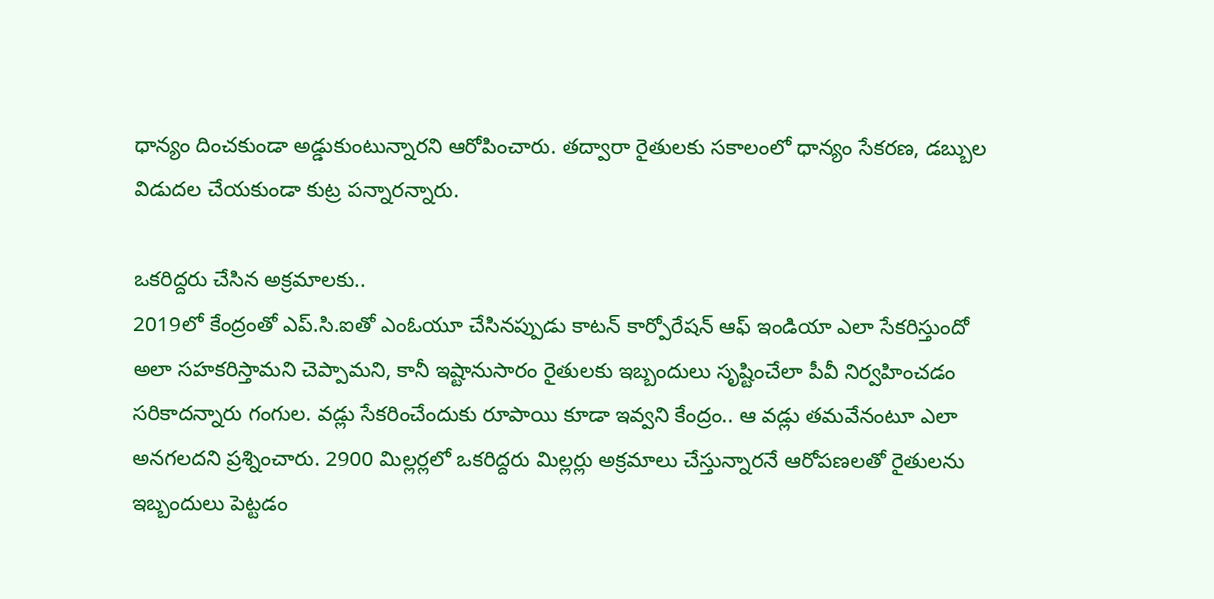ధాన్యం దించకుండా అడ్డుకుంటున్నారని ఆరోపించారు. తద్వారా రైతులకు సకాలంలో ధాన్యం సేకరణ, డబ్బుల విడుదల చేయకుండా కుట్ర పన్నారన్నారు.

ఒకరిద్దరు చేసిన అక్రమాలకు..
2019లో కేంద్రంతో ఎప్.సి.ఐతో ఎంఓయూ చేసినప్పుడు కాటన్ కార్పోరేషన్ ఆఫ్ ఇండియా ఎలా సేకరిస్తుందో అలా సహకరిస్తామని చెప్పామని, కానీ ఇష్టానుసారం రైతులకు ఇబ్బందులు సృష్టించేలా పీవీ నిర్వహించడం సరికాదన్నారు గంగుల. వడ్లు సేకరించేందుకు రూపాయి కూడా ఇవ్వని కేంద్రం.. ఆ వడ్లు తమవేనంటూ ఎలా అనగలదని ప్రశ్నించారు. 2900 మిల్లర్లలో ఒకరిద్దరు మిల్లర్లు అక్రమాలు చేస్తున్నారనే ఆరోపణలతో రైతులను ఇబ్బందులు పెట్టడం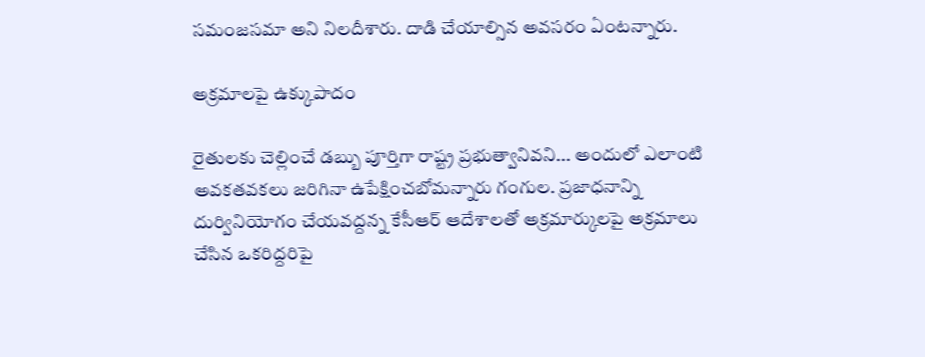సమంజసమా అని నిలదీశారు. దాడి చేయాల్సిన అవసరం ఏంటన్నారు.

అక్రమాలపై ఉక్కుపాదం

రైతులకు చెల్లించే డబ్బు పూర్తిగా రాష్ట్ర ప్రభుత్వానివని... అందులో ఎలాంటి అవకతవకలు జరిగినా ఉపేక్షించబోమన్నారు గంగుల. ప్రజాధనాన్ని దుర్వినియోగం చేయవద్దన్న కేసీఆర్ ఆదేశాలతో అక్రమార్కులపై అక్రమాలు చేసిన ఒకరిద్దరిపై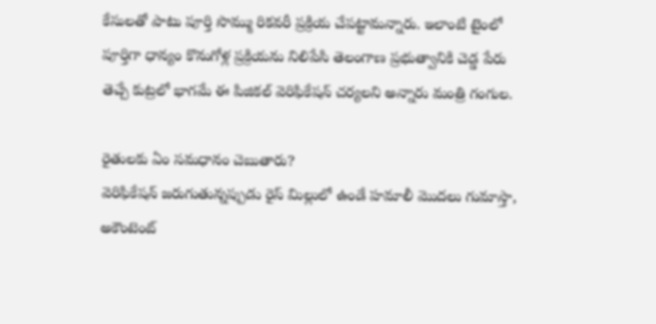కేసులతో పాటు పూర్తి సొమ్ము రికవరీ ప్రక్రియ చేపట్టామన్నారు. ఇలాంటి టైంలో పూర్తిగా ధాన్యం కొనుగోళ్ల ప్రక్రియను నిలిపేసి తెలంగాణ ప్రభుత్వానికి చెడ్డ పేరు తెచ్చే కుట్రలో భాగమే ఈ పిజికల్ వెరిఫికేషన్ చర్యలని అన్నారు మంత్రి గంగుల.

రైతులకు ఏం సమధానం చెబుతారు?
వెరిఫికేషన్ జరుగుతున్నప్పుడు రైస్ మిల్లులో ఉండే హమాలీ మొదలు గుమాస్తా, అకౌంటెంట్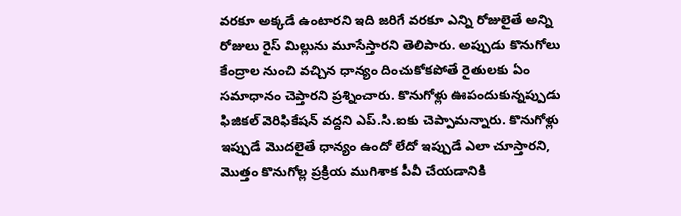వరకూ అక్కడే ఉంటారని ఇది జరిగే వరకూ ఎన్ని రోజులైతే అన్ని రోజులు రైస్ మిల్లును మూసేస్తారని తెలిపారు. అప్పుడు కొనుగోలు కేంద్రాల నుంచి వచ్చిన ధాన్యం దించుకోకపోతే రైతులకు ఏం సమాధానం చెప్తారని ప్రశ్నించారు. కొనుగోళ్లు ఊపందుకున్నప్పుడు ఫిజికల్ వెరిఫికేషన్ వద్దని ఎప్.సి.ఐకు చెప్పామన్నారు. కొనుగోళ్లు ఇప్పుడే మొదలైతే ధాన్యం ఉందో లేదో ఇప్పుడే ఎలా చూస్తారని, మొత్తం కొనుగోల్ల ప్రక్రియ ముగిశాక పీవీ చేయడానికి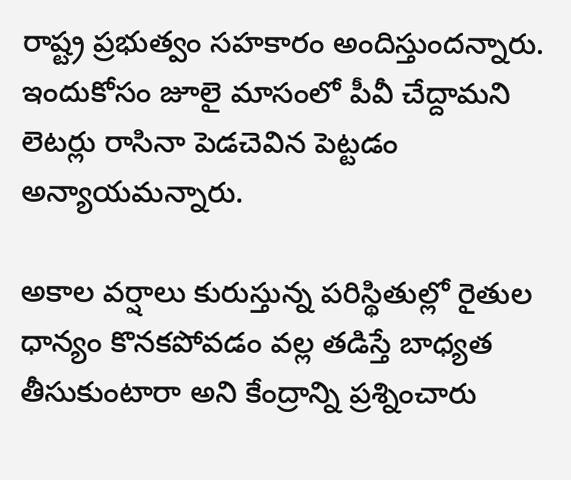రాష్ట్ర ప్రభుత్వం సహకారం అందిస్తుందన్నారు. ఇందుకోసం జూలై మాసంలో పీవీ చేద్దామని లెటర్లు రాసినా పెడచెవిన పెట్టడం అన్యాయమన్నారు.

అకాల వర్షాలు కురుస్తున్న పరిస్థితుల్లో రైతుల ధాన్యం కొనకపోవడం వల్ల తడిస్తే బాధ్యత తీసుకుంటారా అని కేంద్రాన్ని ప్రశ్నించారు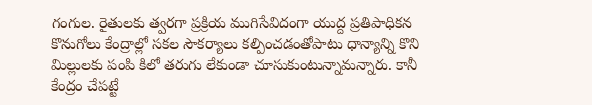గంగుల. రైతులకు త్వరగా ప్రక్రియ ముగిసేవిదంగా యుద్ద ప్రతిపాధికన కొనుగోలు కేంద్రాల్లో సకల సౌకర్యాలు కల్పించడంతోపాటు ధాన్యాన్ని కొని మిల్లులకు పంపి కిలో తరుగు లేకుండా చూసుకుంటున్నామన్నారు. కానీ కేంద్రం చేపట్టే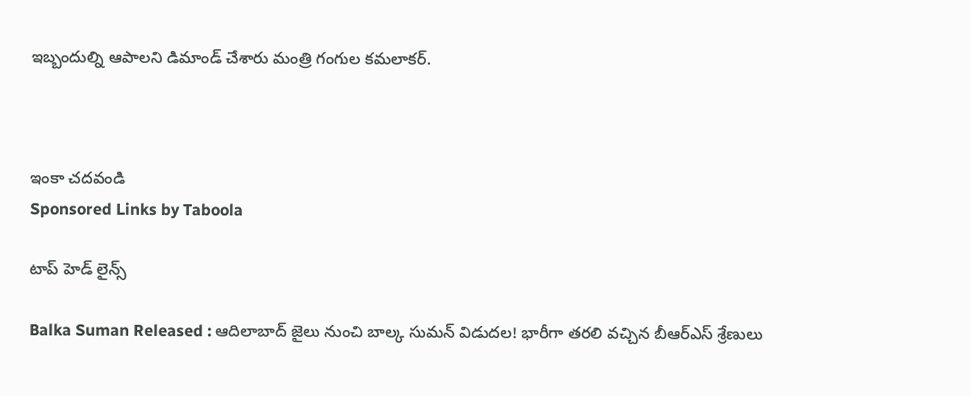ఇబ్బందుల్ని ఆపాలని డిమాండ్ చేశారు మంత్రి గంగుల కమలాకర్.



ఇంకా చదవండి
Sponsored Links by Taboola

టాప్ హెడ్ లైన్స్

Balka Suman Released : ఆదిలాబాద్ జైలు నుంచి బాల్క సుమన్ విడుదల! భారీగా తరలి వచ్చిన బీఆర్‌ఎస్‌ శ్రేణులు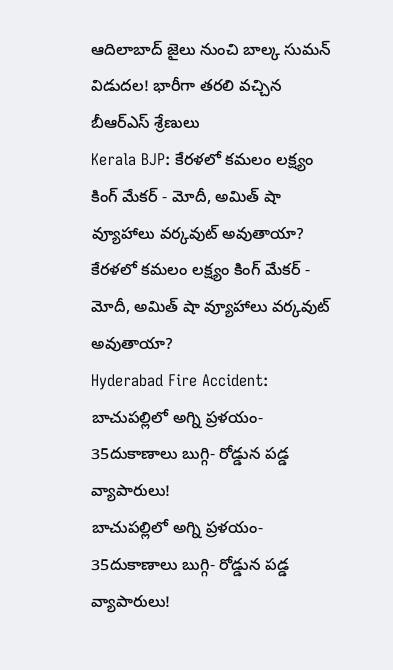ఆదిలాబాద్ జైలు నుంచి బాల్క సుమన్ విడుదల! భారీగా తరలి వచ్చిన బీఆర్‌ఎస్‌ శ్రేణులు
Kerala BJP: కేరళలో కమలం లక్ష్యం కింగ్ మేకర్ - మోదీ, అమిత్ షా వ్యూహాలు వర్కవుట్ అవుతాయా?
కేరళలో కమలం లక్ష్యం కింగ్ మేకర్ - మోదీ, అమిత్ షా వ్యూహాలు వర్కవుట్ అవుతాయా?
Hyderabad Fire Accident: బాచుపల్లిలో అగ్ని ప్రళయం- 35దుకాణాలు బుగ్గి- రోడ్డున పడ్డ వ్యాపారులు!
బాచుపల్లిలో అగ్ని ప్రళయం- 35దుకాణాలు బుగ్గి- రోడ్డున పడ్డ వ్యాపారులు!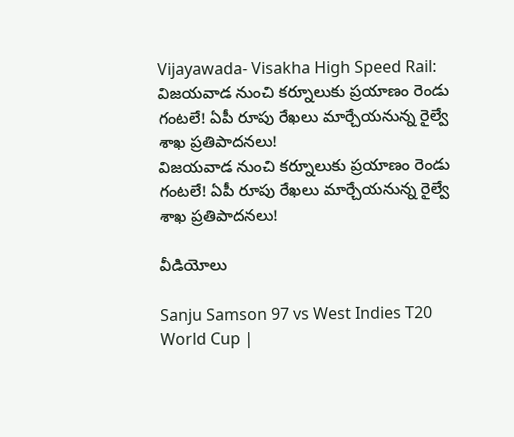Vijayawada- Visakha High Speed Rail: విజయవాడ నుంచి కర్నూలుకు ప్రయాణం రెండు గంటలే! ఏపీ రూపు రేఖలు మార్చేయనున్న రైల్వే శాఖ ప్రతిపాదనలు!
విజయవాడ నుంచి కర్నూలుకు ప్రయాణం రెండు గంటలే! ఏపీ రూపు రేఖలు మార్చేయనున్న రైల్వే శాఖ ప్రతిపాదనలు!

వీడియోలు

Sanju Samson 97 vs West Indies T20 World Cup |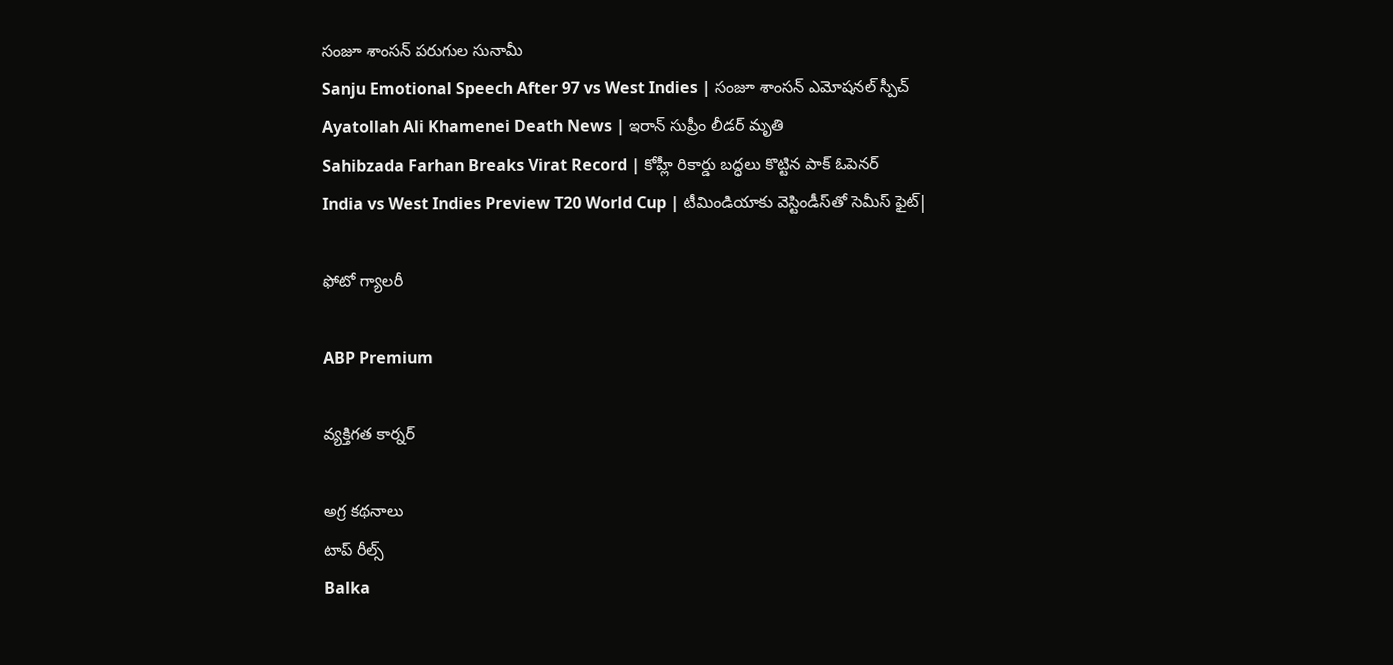సంజూ శాంసన్ పరుగుల సునామీ
Sanju Emotional Speech After 97 vs West Indies | సంజూ శాంసన్ ఎమోషనల్ స్పీచ్
Ayatollah Ali Khamenei Death News | ఇరాన్ సుప్రీం లీడర్ మృతి
Sahibzada Farhan Breaks Virat Record | కోహ్లీ రికార్డు బద్ధలు కొట్టిన పాక్ ఓపెనర్
India vs West Indies Preview T20 World Cup | టీమిండియాకు వెస్టిండీస్‌తో సెమీస్ ఫైట్|

ఫోటో గ్యాలరీ

ABP Premium

వ్యక్తిగత కార్నర్

అగ్ర కథనాలు
టాప్ రీల్స్
Balka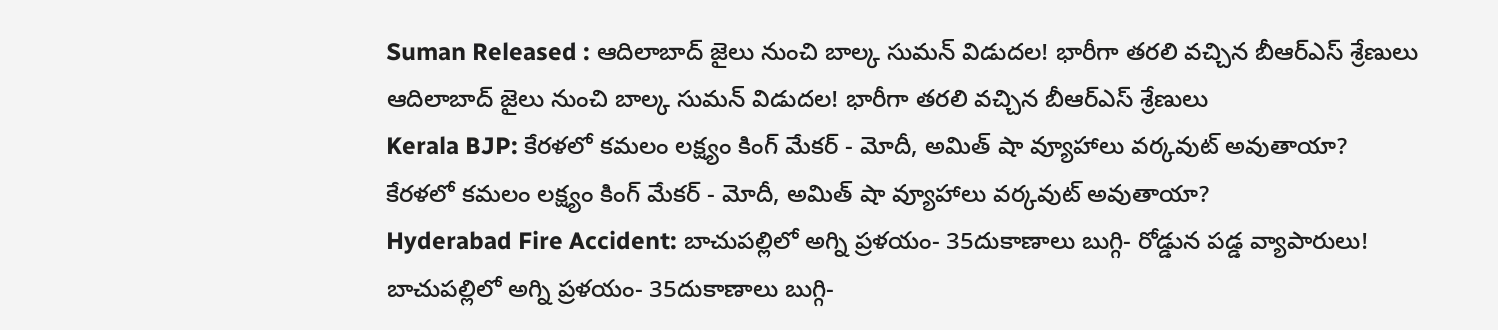Suman Released : ఆదిలాబాద్ జైలు నుంచి బాల్క సుమన్ విడుదల! భారీగా తరలి వచ్చిన బీఆర్‌ఎస్‌ శ్రేణులు
ఆదిలాబాద్ జైలు నుంచి బాల్క సుమన్ విడుదల! భారీగా తరలి వచ్చిన బీఆర్‌ఎస్‌ శ్రేణులు
Kerala BJP: కేరళలో కమలం లక్ష్యం కింగ్ మేకర్ - మోదీ, అమిత్ షా వ్యూహాలు వర్కవుట్ అవుతాయా?
కేరళలో కమలం లక్ష్యం కింగ్ మేకర్ - మోదీ, అమిత్ షా వ్యూహాలు వర్కవుట్ అవుతాయా?
Hyderabad Fire Accident: బాచుపల్లిలో అగ్ని ప్రళయం- 35దుకాణాలు బుగ్గి- రోడ్డున పడ్డ వ్యాపారులు!
బాచుపల్లిలో అగ్ని ప్రళయం- 35దుకాణాలు బుగ్గి-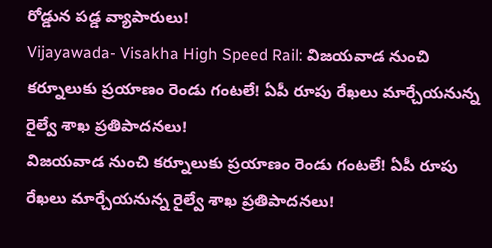రోడ్డున పడ్డ వ్యాపారులు!
Vijayawada- Visakha High Speed Rail: విజయవాడ నుంచి కర్నూలుకు ప్రయాణం రెండు గంటలే! ఏపీ రూపు రేఖలు మార్చేయనున్న రైల్వే శాఖ ప్రతిపాదనలు!
విజయవాడ నుంచి కర్నూలుకు ప్రయాణం రెండు గంటలే! ఏపీ రూపు రేఖలు మార్చేయనున్న రైల్వే శాఖ ప్రతిపాదనలు!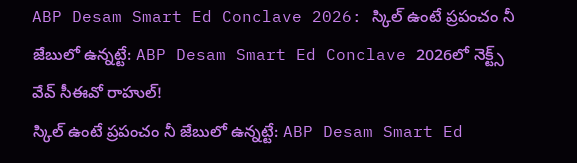ABP Desam Smart Ed Conclave 2026: స్కిల్ ఉంటే ప్రపంచం నీ జేబులో ఉన్నట్టే: ABP Desam Smart Ed Conclave 2026లో నెక్ట్స్‌ వేవ్‌ సీఈవో రాహుల్‌!
స్కిల్ ఉంటే ప్రపంచం నీ జేబులో ఉన్నట్టే: ABP Desam Smart Ed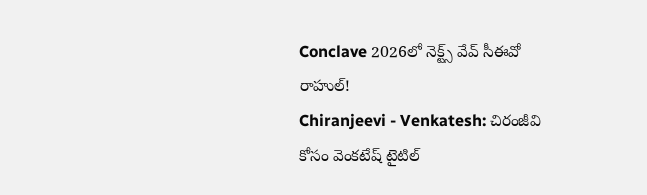Conclave 2026లో నెక్ట్స్‌ వేవ్‌ సీఈవో రాహుల్‌!
Chiranjeevi - Venkatesh: చిరంజీవి కోసం వెంకటేష్ టైటిల్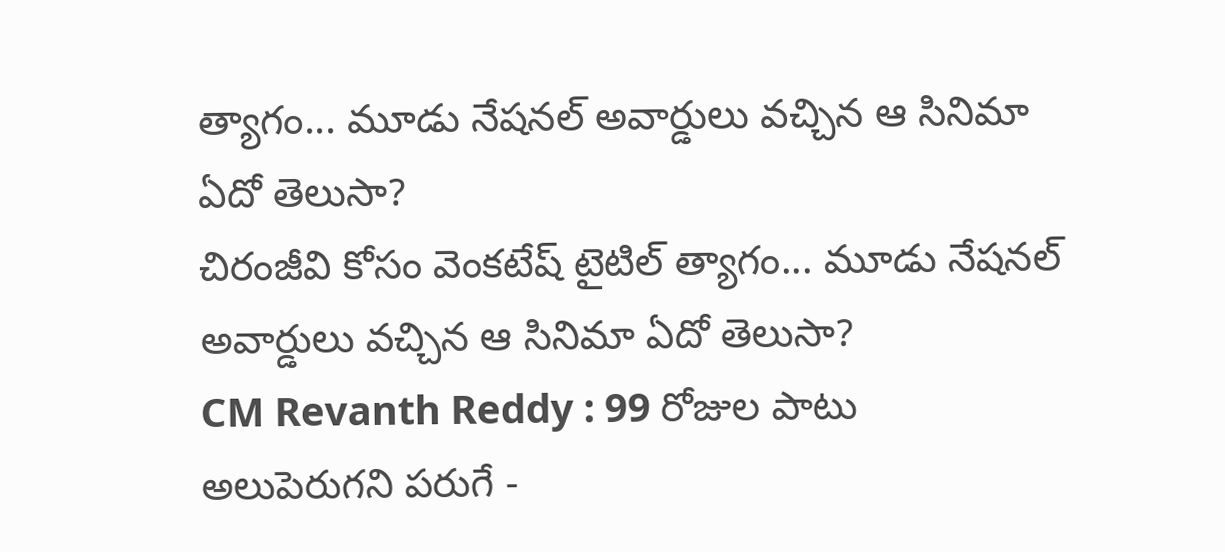త్యాగం... మూడు నేషనల్ అవార్డులు వచ్చిన ఆ సినిమా ఏదో తెలుసా?
చిరంజీవి కోసం వెంకటేష్ టైటిల్ త్యాగం... మూడు నేషనల్ అవార్డులు వచ్చిన ఆ సినిమా ఏదో తెలుసా?
CM Revanth Reddy : 99 రోజుల పాటు అలుపెరుగని పరుగే -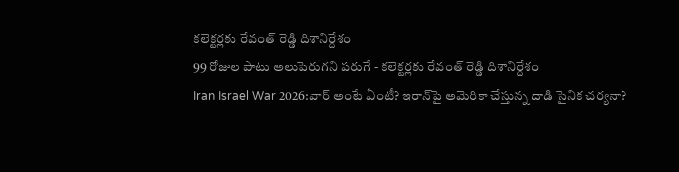కలెక్టర్లకు రేవంత్ రెడ్డి దిశానిర్దేశం
99 రోజుల పాటు అలుపెరుగని పరుగే - కలెక్టర్లకు రేవంత్ రెడ్డి దిశానిర్దేశం
Iran Israel War 2026:వార్‌ అంటే ఏంటీ? ఇరాన్‌పై అమెరికా చేస్తున్న దాడి సైనిక చర్యనా?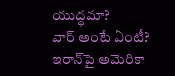యుద్ధమా?
వార్‌ అంటే ఏంటీ? ఇరాన్‌పై అమెరికా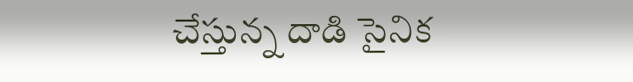చేస్తున్న దాడి సైనిక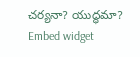చర్యనా? యుద్ధమా?
Embed widget